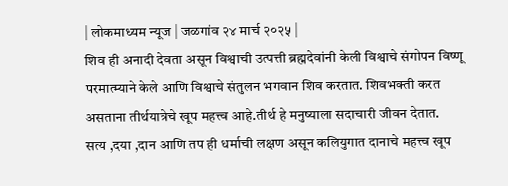| लोकमाध्यम न्यूज | जळगांव २४ मार्च २०२५ |
शिव ही अनादी देवता असून विश्वाची उत्पत्ती ब्रह्मदेवांनी केली विश्वाचे संगोपन विष्णू परमात्म्याने केले आणि विश्वाचे संतुलन भगवान शिव करतात. शिवभक्ती करत असताना तीर्थयात्रेचे खूप महत्त्व आहे.तीर्थ हे मनुष्याला सदाचारी जीवन देतात.
सत्य ,दया ,दान आणि तप ही धर्माची लक्षण असून कलियुगात दानाचे महत्त्व खूप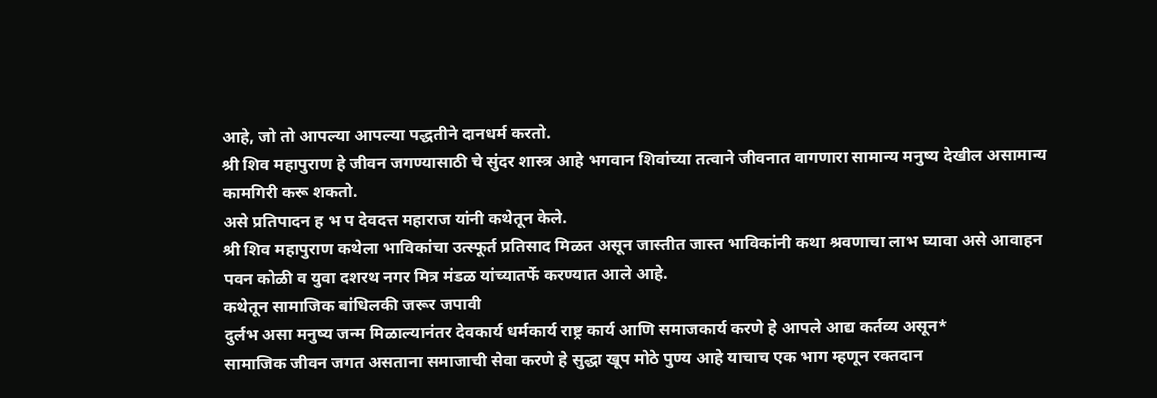आहे, जो तो आपल्या आपल्या पद्धतीने दानधर्म करतो.
श्री शिव महापुराण हे जीवन जगण्यासाठी चे सुंदर शास्त्र आहे भगवान शिवांच्या तत्वाने जीवनात वागणारा सामान्य मनुष्य देखील असामान्य कामगिरी करू शकतो.
असे प्रतिपादन ह भ प देवदत्त महाराज यांनी कथेतून केले.
श्री शिव महापुराण कथेला भाविकांचा उत्स्फूर्त प्रतिसाद मिळत असून जास्तीत जास्त भाविकांनी कथा श्रवणाचा लाभ घ्यावा असे आवाहन पवन कोळी व युवा दशरथ नगर मित्र मंडळ यांच्यातर्फे करण्यात आले आहे.
कथेतून सामाजिक बांधिलकी जरूर जपावी
दुर्लभ असा मनुष्य जन्म मिळाल्यानंतर देवकार्य धर्मकार्य राष्ट्र कार्य आणि समाजकार्य करणे हे आपले आद्य कर्तव्य असून*
सामाजिक जीवन जगत असताना समाजाची सेवा करणे हे सुद्धा खूप मोठे पुण्य आहे याचाच एक भाग म्हणून रक्तदान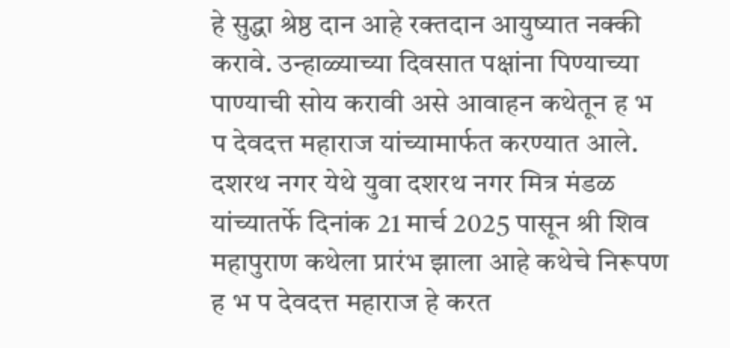हे सुद्धा श्रेष्ठ दान आहे रक्तदान आयुष्यात नक्की करावे. उन्हाळ्याच्या दिवसात पक्षांना पिण्याच्या पाण्याची सोय करावी असे आवाहन कथेतून ह भ प देवदत्त महाराज यांच्यामार्फत करण्यात आले.
दशरथ नगर येथे युवा दशरथ नगर मित्र मंडळ यांच्यातर्फे दिनांक 21 मार्च 2025 पासून श्री शिव महापुराण कथेला प्रारंभ झाला आहे कथेचे निरूपण ह भ प देवदत्त महाराज हे करत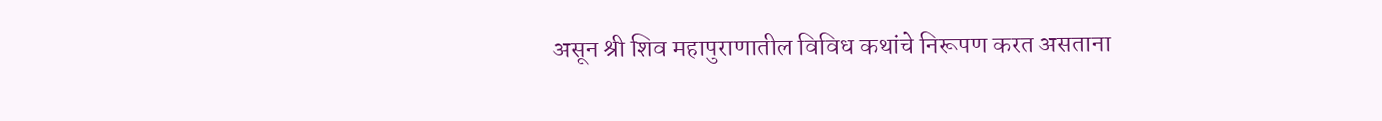असून श्री शिव महापुराणातील विविध कथांचे निरूपण करत असताना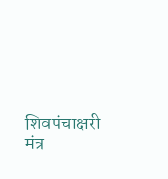शिवपंचाक्षरी मंत्र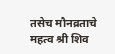तसेच मौनव्रताचे महत्व श्री शिव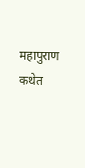महापुराण कथेत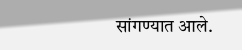सांगण्यात आले.